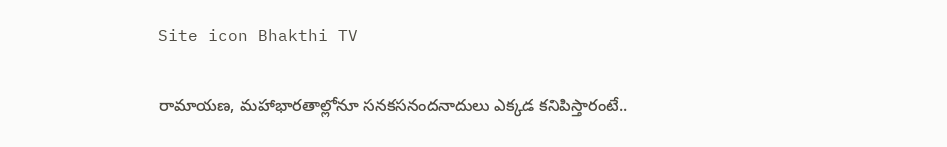Site icon Bhakthi TV

రామాయణ, మహాభారతాల్లోనూ సనకసనందనాదులు ఎక్కడ కనిపిస్తారంటే..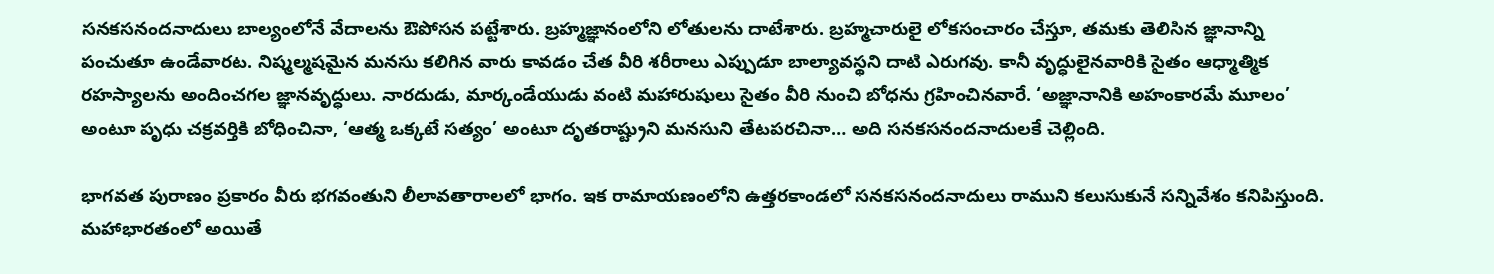సనకసనందనాదులు బాల్యంలోనే వేదాలను ఔపోసన పట్టేశారు. బ్రహ్మజ్ఞానంలోని లోతులను దాటేశారు. బ్రహ్మచారులై లోకసంచారం చేస్తూ, తమకు తెలిసిన జ్ఞానాన్ని పంచుతూ ఉండేవారట. నిష్మల్మషమైన మనసు కలిగిన వారు కావడం చేత వీరి శరీరాలు ఎప్పుడూ బాల్యావస్థని దాటి ఎరుగవు. కానీ వృద్ధులైనవారికి సైతం ఆధ్మాత్మిక రహస్యాలను అందించగల జ్ఞానవృద్ధులు. నారదుడు, మార్కండేయుడు వంటి మహారుషులు సైతం వీరి నుంచి బోధను గ్రహించినవారే. ‘అజ్ఞానానికి అహంకారమే మూలం’ అంటూ పృధు చక్రవర్తికి బోధించినా, ‘ఆత్మ ఒక్కటే సత్యం’ అంటూ దృతరాష్ట్రుని మనసుని తేటపరచినా… అది సనకసనందనాదులకే చెల్లింది.

భాగవత పురాణం ప్రకారం వీరు భగవంతుని లీలావతారాలలో భాగం. ఇక రామాయణంలోని ఉత్తరకాండలో సనకసనందనాదులు రాముని కలుసుకునే సన్నివేశం కనిపిస్తుంది. మహాభారతంలో అయితే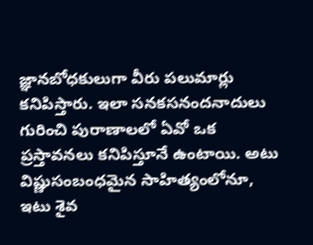జ్ఞానబోధకులుగా వీరు పలుమార్లు కనిపిస్తారు. ఇలా సనకసనందనాదులు గురించి పురాణాలలో ఏవో ఒక ప్రస్తావనలు కనిపిస్తూనే ఉంటాయి. అటు విష్ణుసంబంధమైన సాహిత్యంలోనూ, ఇటు శైవ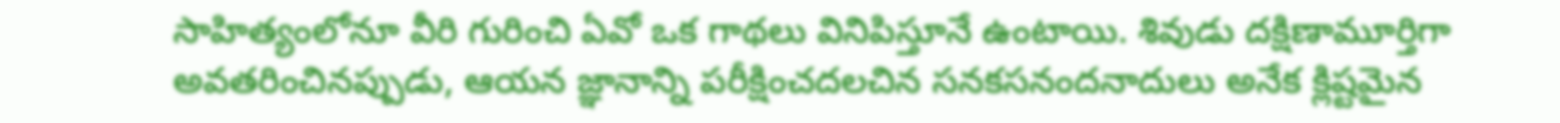సాహిత్యంలోనూ వీరి గురించి ఏవో ఒక గాథలు వినిపిస్తూనే ఉంటాయి. శివుడు దక్షిణామూర్తిగా అవతరించినప్పుడు, ఆయన జ్ఞానాన్ని పరీక్షించదలచిన సనకసనందనాదులు అనేక క్లిష్టమైన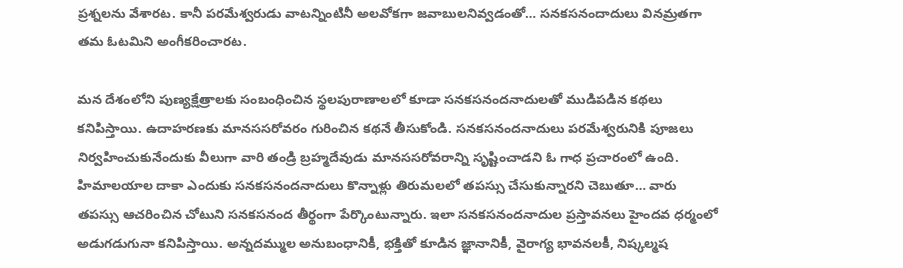ప్రశ్నలను వేశారట. కానీ పరమేశ్వరుడు వాటన్నింటినీ అలవోకగా జవాబులనివ్వడంతో… సనకసనందాదులు వినమ్రతగా తమ ఓటమిని అంగీకరించారట.

మన దేశంలోని పుణ్యక్షేత్రాలకు సంబంధించిన స్థలపురాణాలలో కూడా సనకసనందనాదులతో ముడిపడిన కథలు కనిపిస్తాయి. ఉదాహరణకు మానససరోవరం గురించిన కథనే తీసుకోండి. సనకసనందనాదులు పరమేశ్వరునికి పూజలు నిర్వహించుకునేందుకు వీలుగా వారి తండ్రి బ్రహ్మదేవుడు మానససరోవరాన్ని సృష్టించాడని ఓ గాధ ప్రచారంలో ఉంది. హిమాలయాల దాకా ఎందుకు సనకసనందనాదులు కొన్నాళ్లు తిరుమలలో తపస్సు చేసుకున్నారని చెబుతూ… వారు తపస్సు ఆచరించిన చోటుని సనకసనంద తీర్థంగా పేర్కొంటున్నారు. ఇలా సనకసనందనాదుల ప్రస్తావనలు హైందవ ధర్మంలో అడుగడుగునా కనిపిస్తాయి. అన్నదమ్ముల అనుబంధానికీ, భక్తితో కూడిన జ్ఞానానికీ, వైరాగ్య భావనలకీ, నిష్కల్మష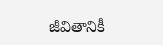జీవితానికీ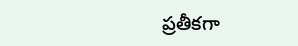ప్రతీకగా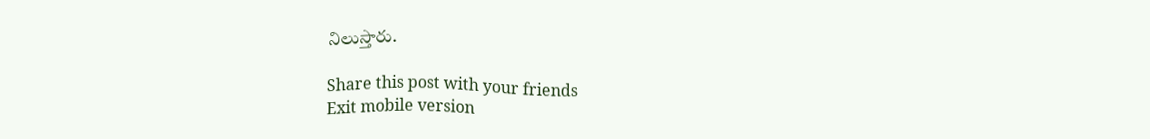నిలుస్తారు.

Share this post with your friends
Exit mobile version